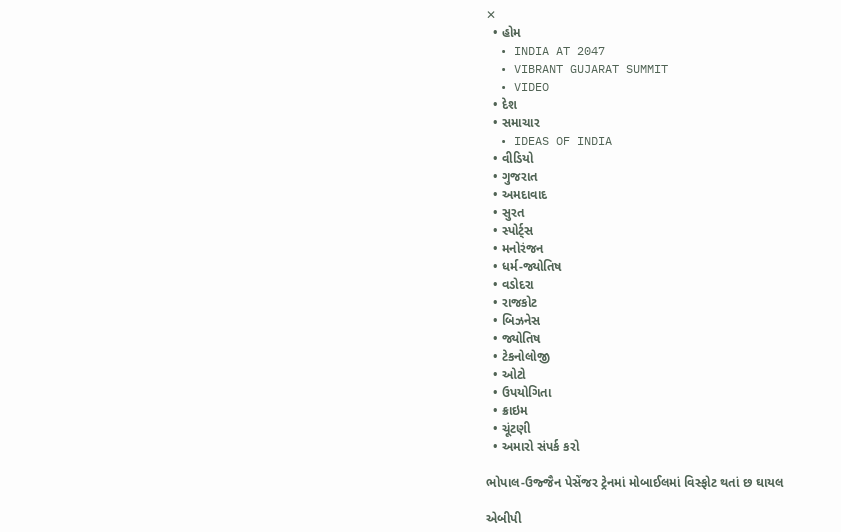✕
  • હોમ
  • INDIA AT 2047
  • VIBRANT GUJARAT SUMMIT
  • VIDEO
  • દેશ
  • સમાચાર
  • IDEAS OF INDIA
  • વીડિયો
  • ગુજરાત
  • અમદાવાદ
  • સુરત
  • સ્પોર્ટ્સ
  • મનોરંજન
  • ધર્મ-જ્યોતિષ
  • વડોદરા
  • રાજકોટ
  • બિઝનેસ
  • જ્યોતિષ
  • ટેકનોલોજી
  • ઓટો
  • ઉપયોગિતા
  • ક્રાઇમ
  • ચૂંટણી
  • અમારો સંપર્ક કરો

ભોપાલ-ઉજ્જૈન પેસેંજર ટ્રેનમાં મોબાઈલમાં વિસ્ફોટ થતાં છ ઘાયલ

એબીપી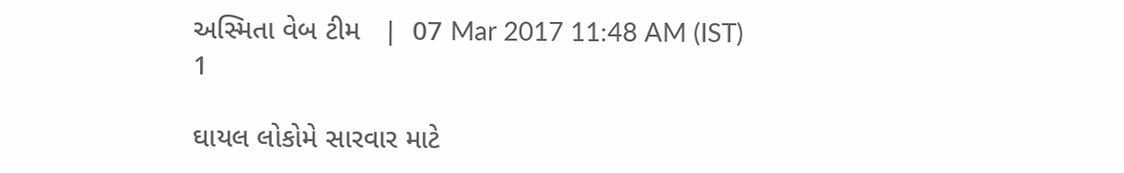અસ્મિતા વેબ ટીમ   |  07 Mar 2017 11:48 AM (IST)
1

ઘાયલ લોકોમે સારવાર માટે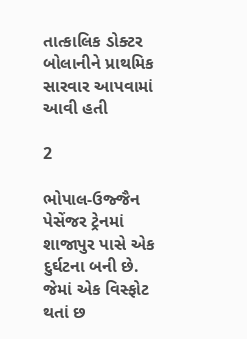તાત્કાલિક ડોક્ટર બોલાનીને પ્રાથમિક સારવાર આપવામાં આવી હતી

2

ભોપાલ-ઉજ્જૈન પેસેંજર ટ્રેનમાં શાજાપુર પાસે એક દુર્ઘટના બની છે. જેમાં એક વિસ્ફોટ થતાં છ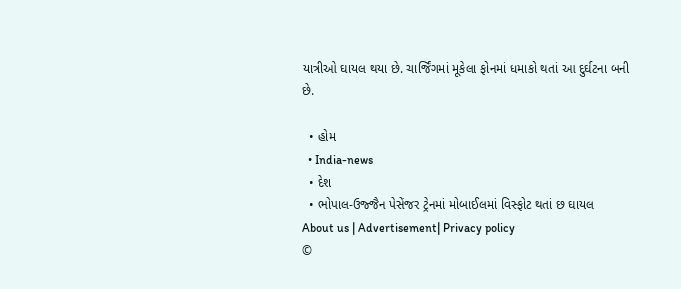યાત્રીઓ ઘાયલ થયા છે. ચાર્જિંગમાં મૂકેલા ફોનમાં ધમાકો થતાં આ દુર્ઘટના બની છે.

  • હોમ
  • India-news
  • દેશ
  • ભોપાલ-ઉજ્જૈન પેસેંજર ટ્રેનમાં મોબાઈલમાં વિસ્ફોટ થતાં છ ઘાયલ
About us | Advertisement| Privacy policy
©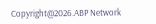Copyright@2026.ABP Network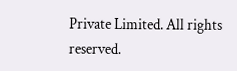Private Limited. All rights reserved.